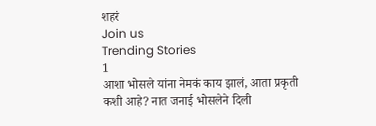शहरं
Join us
Trending Stories
1
आशा भोसले यांना नेमकं काय झालं, आता प्रकृती कशी आहे? नात जनाई भोसलेने दिली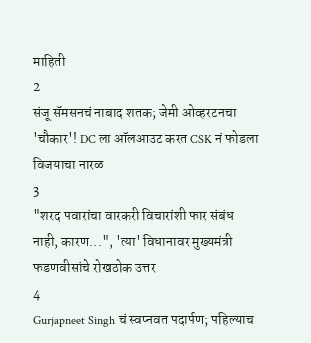माहिती
2
संजू सॅमसनचं नाबाद शतक; जेमी ओव्हरटनचा 'चौकार'! DC ला ऑलआउट करत CSK नं फोडला विजयाचा नारळ
3
"शरद पवारांचा वारकरी विचारांशी फार संबंध नाही, कारण...", 'त्या' विधानावर मुख्यमंत्री फडणवीसांचे रोखठोक उत्तर
4
Gurjapneet Singh चं स्वप्नवत पदार्पण; पहिल्याच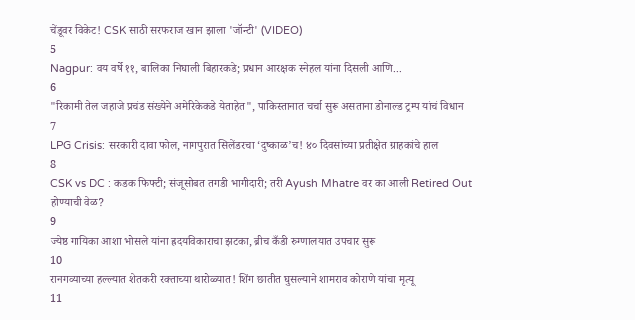चेंडूवर विकेट! CSK साठी सरफराज खान झाला 'जॉन्टी' (VIDEO)
5
Nagpur: वय वर्षे ११, बालिका निघाली बिहारकडे; प्रधान आरक्षक स्नेहल यांना दिसली आणि...
6
"रिकामी तेल जहाजे प्रचंड संख्येने अमेरिकेकडे येताहेत", पाकिस्तानात चर्चा सुरू असताना डोनाल्ड ट्रम्प यांचं विधान
7
LPG Crisis: सरकारी दावा फोल, नागपुरात सिलेंडरचा ‘दुष्काळ’च! ४० दिवसांच्या प्रतीक्षेत ग्राहकांचे हाल
8
CSK vs DC : कडक फिफ्टी; संजूसोबत तगडी भागीदारी; तरी Ayush Mhatre वर का आली Retired Out होण्याची वेळ?
9
ज्येष्ठ गायिका आशा भोसले यांना ह्रदयविकाराचा झटका, ब्रीच कँडी रुग्णालयात उपचार सुरू
10
रानगव्याच्या हल्ल्यात शेतकरी रक्ताच्या थारोळ्यात! शिंग छातीत घुसल्याने शामराव कोराणे यांचा मृत्यू
11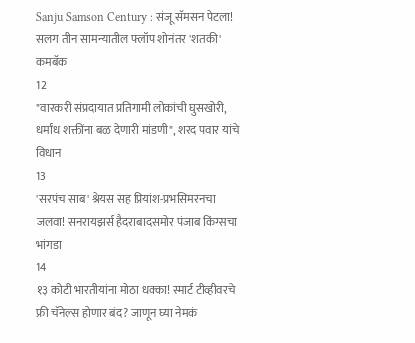Sanju Samson Century : संजू सॅमसन पेटला! सलग तीन सामन्यातील फ्लॉप शोनंतर 'शतकी' कमबॅक
12
"वारकरी संप्रदायात प्रतिगामी लोकांची घुसखोरी, धर्मांध शक्तींना बळ देणारी मांडणी", शरद पवार यांचे विधान
13
'सरपंच साब' श्रेयस सह प्रियांश-प्रभसिमरनचा जलवा! सनरायझर्स हैदराबादसमोर पंजाब किंग्सचा भांगडा
14
१३ कोटी भारतीयांना मोठा धक्का! स्मार्ट टीव्हीवरचे फ्री चॅनेल्स होणार बंद? जाणून घ्या नेमकं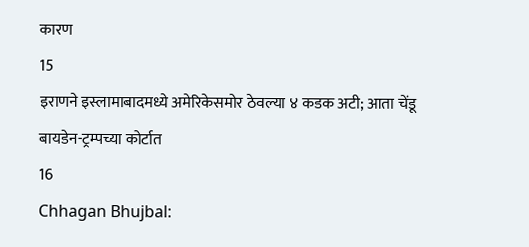कारण
15
इराणने इस्लामाबादमध्ये अमेरिकेसमोर ठेवल्या ४ कडक अटी; आता चेंडू बायडेन-ट्रम्पच्या कोर्टात
16
Chhagan Bhujbal: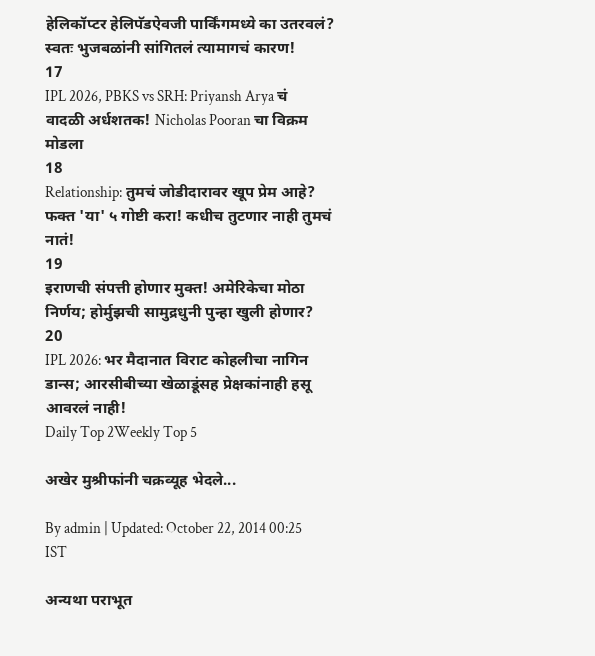हेलिकॉप्टर हेलिपॅडऐवजी पार्किंगमध्ये का उतरवलं? स्वतः भुजबळांनी सांगितलं त्यामागचं कारण!
17
IPL 2026, PBKS vs SRH: Priyansh Arya चं वादळी अर्धशतक! Nicholas Pooran चा विक्रम मोडला
18
Relationship: तुमचं जोडीदारावर खूप प्रेम आहे? फक्त 'या' ५ गोष्टी करा! कधीच तुटणार नाही तुमचं नातं!
19
इराणची संपत्ती होणार मुक्त! अमेरिकेचा मोठा निर्णय; होर्मुझची सामुद्रधुनी पुन्हा खुली होणार?
20
IPL 2026: भर मैदानात विराट कोहलीचा नागिन डान्स; आरसीबीच्या खेळाडूंसह प्रेक्षकांनाही हसू आवरलं नाही!
Daily Top 2Weekly Top 5

अखेर मुश्रीफांनी चक्रव्यूह भेदले...

By admin | Updated: October 22, 2014 00:25 IST

अन्यथा पराभूत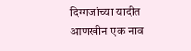दिग्गजांच्या यादीत आणखीन एक नाव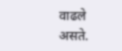वाढले असते.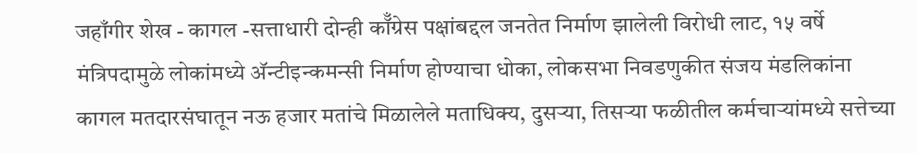जहाँगीर शेख - कागल -सत्ताधारी दोन्ही कॉँग्रेस पक्षांबद्दल जनतेत निर्माण झालेली विरोधी लाट, १५ वर्षे मंत्रिपदामुळे लोकांमध्ये अ‍ॅन्टीइन्कमन्सी निर्माण होण्याचा धोका, लोकसभा निवडणुकीत संजय मंडलिकांना कागल मतदारसंघातून नऊ हजार मतांचे मिळालेले मताधिक्य, दुसऱ्या, तिसऱ्या फळीतील कर्मचाऱ्यांमध्ये सत्तेच्या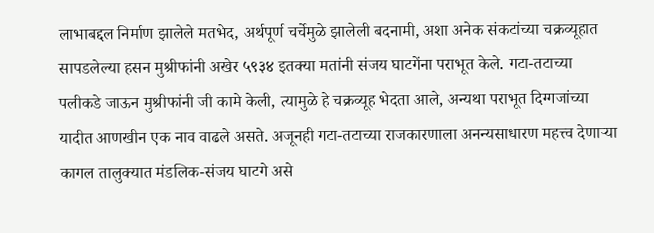लाभाबद्दल निर्माण झालेले मतभेद, अर्थपूर्ण चर्चेमुळे झालेली बदनामी, अशा अनेक संकटांच्या चक्रव्यूहात सापडलेल्या हसन मुश्रीफांनी अखेर ५९३४ इतक्या मतांनी संजय घाटगेंना पराभूत केले. गटा-तटाच्या पलीकडे जाऊन मुश्रीफांनी जी कामे केली, त्यामुळे हे चक्रव्यूह भेदता आले, अन्यथा पराभूत दिग्गजांच्या यादीत आणखीन एक नाव वाढले असते. अजूनही गटा-तटाच्या राजकारणाला अनन्यसाधारण महत्त्व देणाऱ्या कागल तालुक्यात मंडलिक-संजय घाटगे असे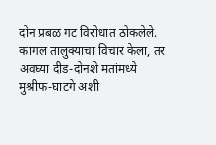दोन प्रबळ गट विरोधात ठोकलेले. कागल तालुक्याचा विचार केला, तर अवघ्या दीड-दोनशे मतांमध्ये मुश्रीफ-घाटगे अशी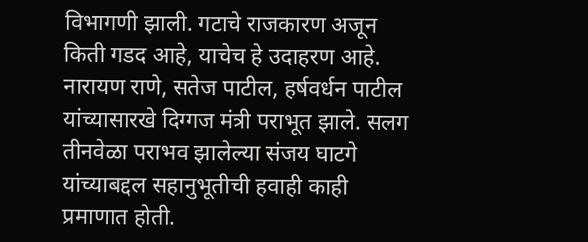विभागणी झाली. गटाचे राजकारण अजून किती गडद आहे, याचेच हे उदाहरण आहे. नारायण राणे, सतेज पाटील, हर्षवर्धन पाटील यांच्यासारखे दिग्गज मंत्री पराभूत झाले. सलग तीनवेळा पराभव झालेल्या संजय घाटगे यांच्याबद्दल सहानुभूतीची हवाही काही प्रमाणात होती.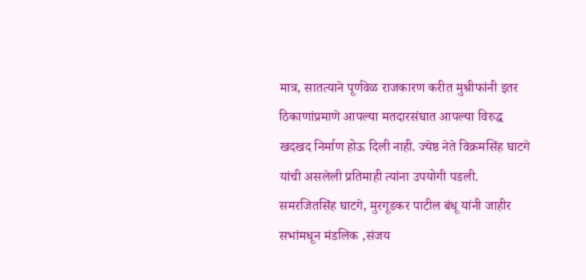मात्र, सातत्याने पूर्णवेळ राजकारण करीत मुश्रीफांनी इतर ठिकाणांप्रमाणे आपल्या मतदारसंघात आपल्या विरुद्ध खदखद निर्माण होऊ दिली नाही. ज्येष्ठ नेते विक्रमसिंह घाटगे यांची असलेली प्रतिमाही त्यांना उपयोगी पडली. समरजितसिंह घाटगे, मुरगूडकर पाटील बंधू यांनी जाहीर सभांमधून मंडलिक ,संजय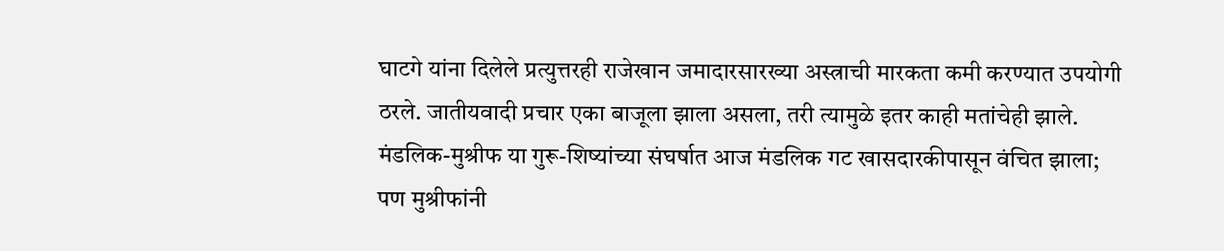घाटगे यांना दिलेले प्रत्युत्तरही राजेखान जमादारसारख्या अस्त्राची मारकता कमी करण्यात उपयोगी ठरले. जातीयवादी प्रचार एका बाजूला झाला असला, तरी त्यामुळे इतर काही मतांचेही झाले. मंडलिक-मुश्रीफ या गुरू-शिष्यांच्या संघर्षात आज मंडलिक गट खासदारकीपासून वंचित झाला; पण मुश्रीफांनी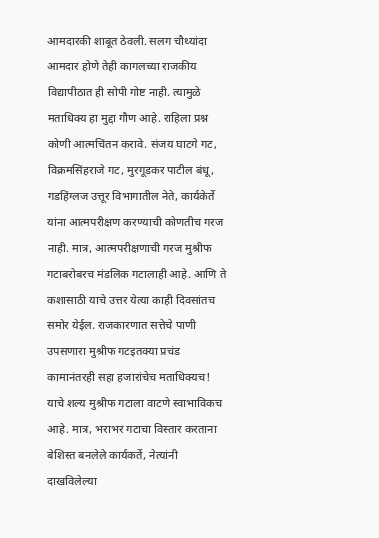आमदारकी शाबूत ठेवली. सलग चौथ्यांदा आमदार होणे तेही कागलच्या राजकीय विद्यापीठात ही सोपी गोष्ट नाही. त्यामुळे मताधिक्य हा मुद्दा गौण आहे. राहिला प्रश्न कोणी आत्मचिंतन करावे. संजय घाटगे गट, विक्रमसिंहराजे गट, मुरगूडकर पाटील बंधू, गडहिंग्लज उत्तूर विभागातील नेते, कार्यकेर्ते यांना आत्मपरीक्षण करण्याची कोणतीच गरज नाही. मात्र, आत्मपरीक्षणाची गरज मुश्रीफ गटाबरोबरच मंडलिक गटालाही आहे. आणि ते कशासाठी याचे उत्तर येत्या काही दिवसांतच समोर येईल. राजकारणात सत्तेचे पाणी उपसणारा मुश्रीफ गटइतक्या प्रचंड कामानंतरही सहा हजारांचेच मताधिक्यच! याचे शल्य मुश्रीफ गटाला वाटणे स्वाभाविकच आहे. मात्र, भराभर गटाचा विस्तार करताना बेशिस्त बनलेले कार्यकर्ते, नेत्यांनी दाखविलेल्या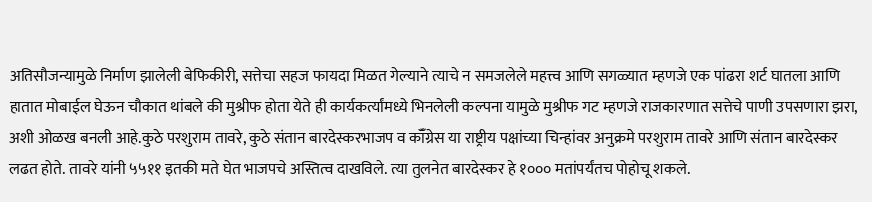अतिसौजन्यामुळे निर्माण झालेली बेफिकीरी, सत्तेचा सहज फायदा मिळत गेल्याने त्याचे न समजलेले महत्त्व आणि सगळ्यात म्हणजे एक पांढरा शर्ट घातला आणि हातात मोबाईल घेऊन चौकात थांबले की मुश्रीफ होता येते ही कार्यकर्त्यांमध्ये भिनलेली कल्पना यामुळे मुश्रीफ गट म्हणजे राजकारणात सत्तेचे पाणी उपसणारा झरा, अशी ओळख बनली आहे.कुठे परशुराम तावरे, कुठे संतान बारदेस्करभाजप व कॉँग्रेस या राष्ट्रीय पक्षांच्या चिन्हांवर अनुक्रमे परशुराम तावरे आणि संतान बारदेस्कर लढत होते. तावरे यांनी ५५११ इतकी मते घेत भाजपचे अस्तित्व दाखविले. त्या तुलनेत बारदेस्कर हे १००० मतांपर्यंतच पोहोचू शकले.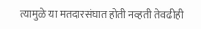त्यामुळे या मतदारसंघात होती नव्हती तेवढीही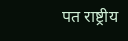पत राष्ट्रीय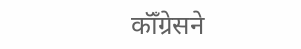कॉँग्रेसने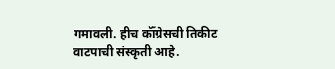गमावली. हीच कॉँग्रेसची तिकीट वाटपाची संस्कृती आहे.